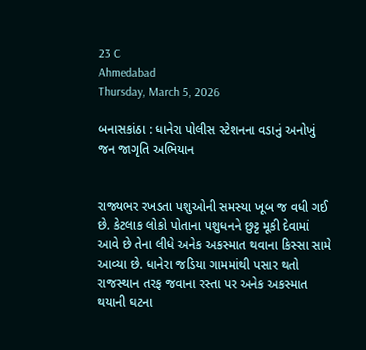23 C
Ahmedabad
Thursday, March 5, 2026

બનાસકાંઠા : ધાનેરા પોલીસ સ્ટેશનના વડાનું અનોખું જન જાગૃતિ અભિયાન


રાજ્યભર રખડતા પશુઓની સમસ્યા ખૂબ જ વધી ગઈ છે. કેટલાક લોકો પોતાના પશુધનને છુટ્ટ મૂકી દેવામાં આવે છે તેના લીધે અનેક અકસ્માત થવાના કિસ્સા સામે આવ્યા છે. ધાનેરા જડિયા ગામમાંથી પસાર થતો રાજસ્થાન તરફ જવાના રસ્તા પર અનેક અકસ્માત થયાની ઘટના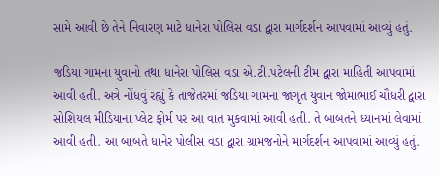સામે આવી છે તેને નિવારણ માટે ધાનેરા પોલિસ વડા દ્વારા માર્ગદર્શન આપવામાં આવ્યું હતું.

જડિયા ગામના યુવાનો તથા ધાનેરા પોલિસ વડા એ.ટી.પટેલની ટીમ દ્વારા માહિતી આપવામાં આવી હતી. અત્રે નોંધવું રહ્યું કે તાજેતરમાં જડિયા ગામના જાગૃત યુવાન જોમાભાઈ ચૌધરી દ્વારા સોશિયલ મીડિયાના પ્લેટ ફોર્મ પર આ વાત મુકવામાં આવી હતી. તે બાબતને ધ્યાનમાં લેવામાં આવી હતી. આ બાબતે ધાનેર પોલીસ વડા દ્વારા ગ્રામજનોને માર્ગદર્શન આપવામાં આવ્યું હતું.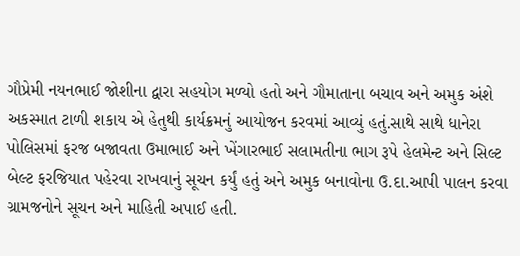ગૌપ્રેમી નયનભાઈ જોશીના દ્વારા સહયોગ મળ્યો હતો અને ગૌમાતાના બચાવ અને અમુક અંશે અકસ્માત ટાળી શકાય એ હેતુથી કાર્યક્રમનું આયોજન કરવમાં આવ્યું હતું.સાથે સાથે ધાનેરા પોલિસમાં ફરજ બજાવતા ઉમાભાઈ અને ખેંગારભાઈ સલામતીના ભાગ રૂપે હેલમેન્ટ અને સિલ્ટ બેલ્ટ ફરજિયાત પહેરવા રાખવાનું સૂચન કર્યું હતું અને અમુક બનાવોના ઉ.દા.આપી પાલન કરવા ગ્રામજનોને સૂચન અને માહિતી અપાઈ હતી.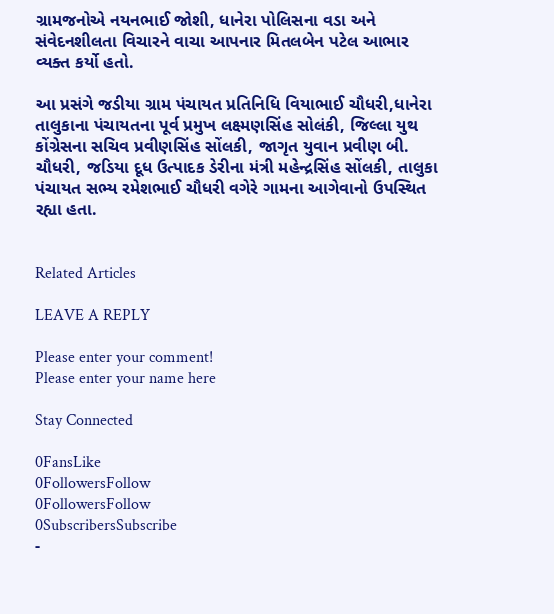ગ્રામજનોએ નયનભાઈ જોશી, ધાનેરા પોલિસના વડા અને સંવેદનશીલતા વિચારને વાચા આપનાર મિતલબેન પટેલ આભાર વ્યક્ત કર્યો હતો.

આ પ્રસંગે જડીયા ગ્રામ પંચાયત પ્રતિનિધિ વિયાભાઈ ચૌધરી,ધાનેરા તાલુકાના પંચાયતના પૂર્વ પ્રમુખ લક્ષ્મણસિંહ સોલંકી, જિલ્લા યુથ કોંગ્રેસના સચિવ પ્રવીણસિંહ સોંલકી, જાગૃત યુવાન પ્રવીણ બી. ચૌધરી, જડિયા દૂધ ઉત્પાદક ડેરીના મંત્રી મહેન્દ્રસિંહ સોંલકી, તાલુકા પંચાયત સભ્ય રમેશભાઈ ચૌધરી વગેરે ગામના આગેવાનો ઉપસ્થિત રહ્યા હતા.


Related Articles

LEAVE A REPLY

Please enter your comment!
Please enter your name here

Stay Connected

0FansLike
0FollowersFollow
0FollowersFollow
0SubscribersSubscribe
-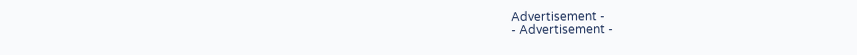Advertisement -
- Advertisement -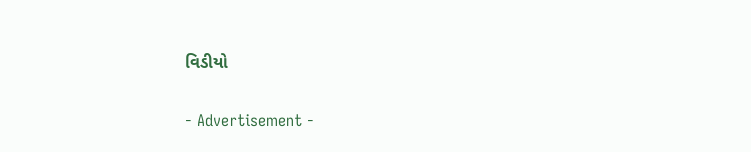વિડીયો

- Advertisement -